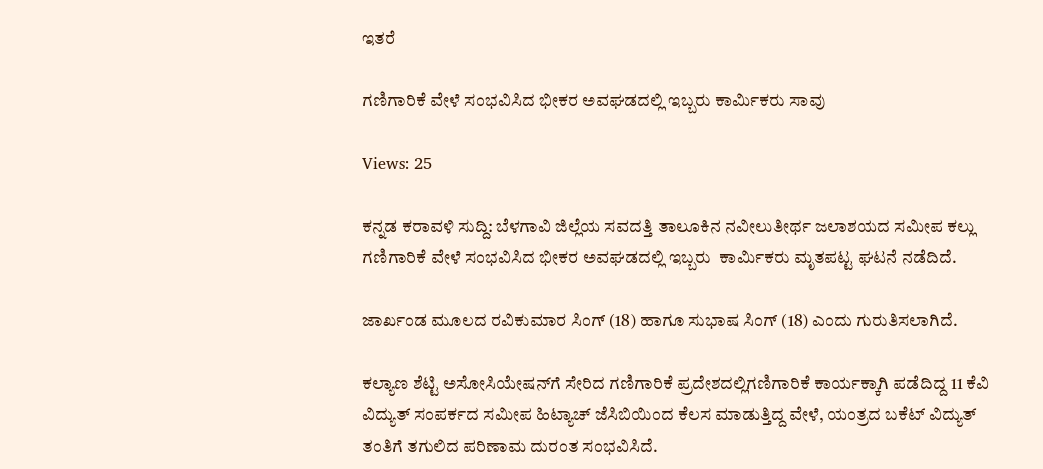ಇತರೆ

ಗಣಿಗಾರಿಕೆ ವೇಳೆ ಸಂಭವಿಸಿದ ಭೀಕರ ಅವಘಡದಲ್ಲಿ ಇಬ್ಬರು ಕಾರ್ಮಿಕರು ಸಾವು

Views: 25

ಕನ್ನಡ ಕರಾವಳಿ ಸುದ್ದಿ: ಬೆಳಗಾವಿ ಜಿಲ್ಲೆಯ ಸವದತ್ತಿ ತಾಲೂಕಿನ ನವೀಲುತೀರ್ಥ ಜಲಾಶಯದ ಸಮೀಪ ಕಲ್ಲು ಗಣಿಗಾರಿಕೆ ವೇಳೆ ಸಂಭವಿಸಿದ ಭೀಕರ ಅವಘಡದಲ್ಲಿ ಇಬ್ಬರು  ಕಾರ್ಮಿಕರು ಮೃತಪಟ್ಟ ಘಟನೆ ನಡೆದಿದೆ.

ಜಾರ್ಖಂಡ ಮೂಲದ ರವಿಕುಮಾರ ಸಿಂಗ್ (18) ಹಾಗೂ ಸುಭಾಷ ಸಿಂಗ್ (18) ಎಂದು ಗುರುತಿಸಲಾಗಿದೆ.

ಕಲ್ಯಾಣ ಶೆಟ್ಟಿ ಅಸೋಸಿಯೇಷನ್‌ಗೆ ಸೇರಿದ ಗಣಿಗಾರಿಕೆ ಪ್ರದೇಶದಲ್ಲಿಗಣಿಗಾರಿಕೆ ಕಾರ್ಯಕ್ಕಾಗಿ ಪಡೆದಿದ್ದ 11 ಕೆವಿ ವಿದ್ಯುತ್ ಸಂಪರ್ಕದ ಸಮೀಪ ಹಿಟ್ಯಾಚ್ ಜೆಸಿಬಿಯಿಂದ ಕೆಲಸ ಮಾಡುತ್ತಿದ್ದ ವೇಳೆ, ಯಂತ್ರದ ಬಕೆಟ್ ವಿದ್ಯುತ್ ತಂತಿಗೆ ತಗುಲಿದ ಪರಿಣಾಮ ದುರಂತ ಸಂಭವಿಸಿದೆ.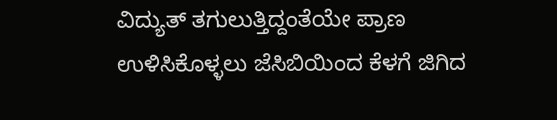ವಿದ್ಯುತ್ ತಗುಲುತ್ತಿದ್ದಂತೆಯೇ ಪ್ರಾಣ ಉಳಿಸಿಕೊಳ್ಳಲು ಜೆಸಿಬಿಯಿಂದ ಕೆಳಗೆ ಜಿಗಿದ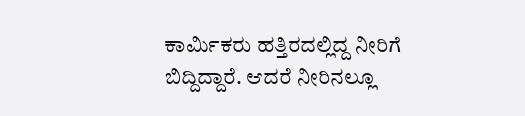ಕಾರ್ಮಿಕರು ಹತ್ತಿರದಲ್ಲಿದ್ದ ನೀರಿಗೆ ಬಿದ್ದಿದ್ದಾರೆ. ಆದರೆ ನೀರಿನಲ್ಲೂ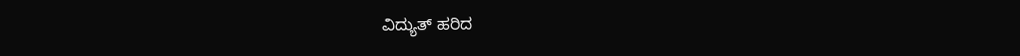ವಿದ್ಯುತ್ ಹರಿದ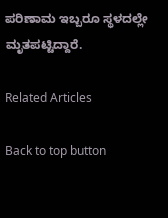ಪರಿಣಾಮ ಇಬ್ಬರೂ ಸ್ಥಳದಲ್ಲೇ ಮೃತಪಟ್ಟಿದ್ದಾರೆ.

Related Articles

Back to top button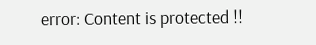error: Content is protected !!